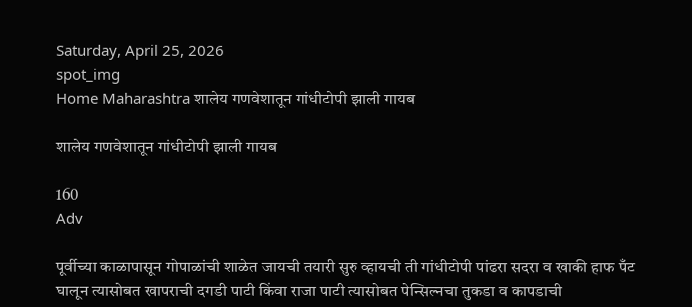Saturday, April 25, 2026
spot_img
Home Maharashtra शालेय गणवेशातून गांधीटोपी झाली गायब

शालेय गणवेशातून गांधीटोपी झाली गायब

160
Adv

पूर्वीच्या काळापासून गोपाळांची शाळेत जायची तयारी सुरु व्हायची ती गांधीटोपी पांढरा सदरा व खाकी हाफ पँट घालून त्यासोबत खापराची दगडी पाटी किंवा राजा पाटी त्यासोबत पेन्सिल्नचा तुकडा व कापडाची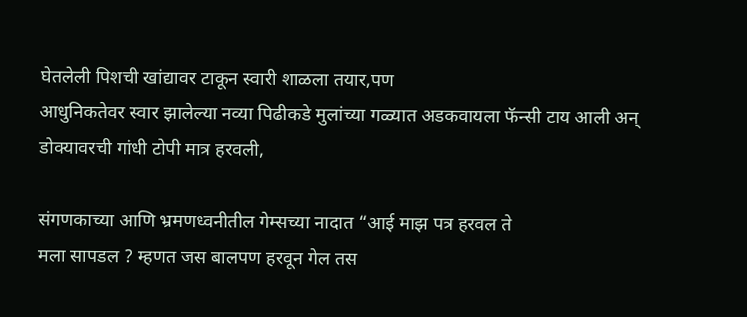घेतलेली पिशची खांद्यावर टाकून स्वारी शाळला तयार,पण
आधुनिकतेवर स्वार झालेल्या नव्या पिढीकडे मुलांच्या गळ्यात अडकवायला फॅन्सी टाय आली अन्
डोक्यावरची गांधी टोपी मात्र हरवली,

संगणकाच्या आणि भ्रमणध्वनीतील गेम्सच्या नादात “आई माझ पत्र हरवल ते
मला सापडल ? म्हणत जस बालपण हरवून गेल तस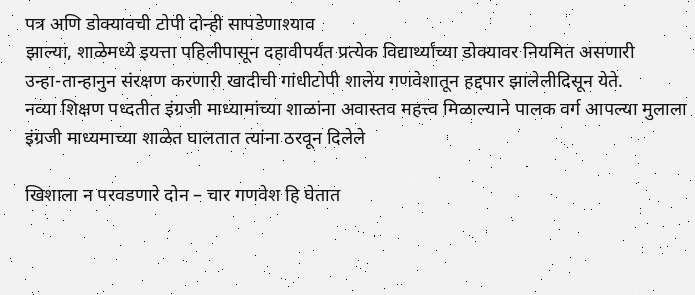पत्र अणि डोक्यावची टोपी दोन्ही सापडेणाश्याव
झाल्या, शाळेमध्ये इयत्ता पहिलीपासून दहावीपर्यंत प्रत्येक विद्यार्थ्यांच्या डोक्यावर नियमित असणारी
उन्हा-तान्हानुन संरक्षण करणारी खादीची गांधीटोपी शालेय गणवेशातून हद्दपार झालेलीदिसून येते.
नव्या शिक्षण पध्दतीत इंग्रजी माध्यामांच्या शाळांना अवास्तव महत्त्व मिळाल्याने पालक वर्ग आपल्या मुलाला इंग्रजी माध्यमाच्या शाळेत घालतात त्यांना ठरवून दिलेले

खिशाला न परवडणारे दोन – चार गणवेश हि घेतात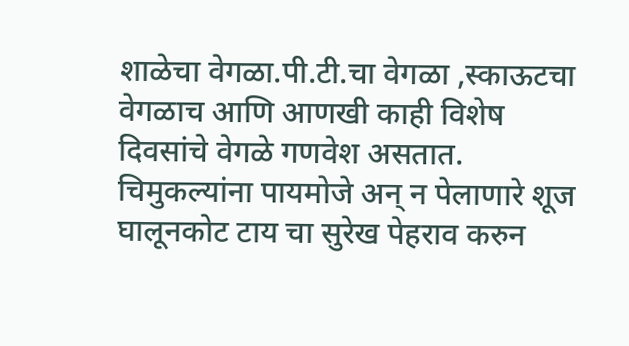शाळेचा वेगळा.पी.टी.चा वेगळा ,स्काऊटचा
वेगळाच आणि आणखी काही विशेष दिवसांचे वेगळे गणवेश असतात. चिमुकल्यांना पायमोजे अन् न पेलाणारे शूज घालूनकोट टाय चा सुरेख पेहराव करुन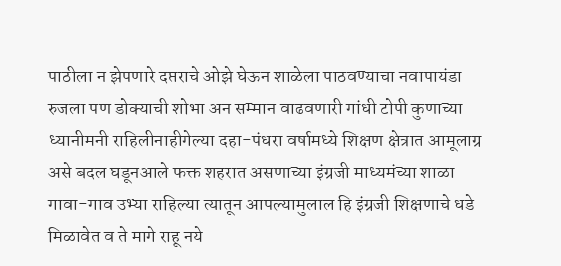पाठीला न झेपणारे दप्तराचे ओझे घेऊन शाळेला पाठवण्याचा नवापायंडा रुजला पण डोक्याची शोभा अन सम्मान वाढवणारी गांधी टोपी कुणाच्या ध्यानीमनी राहिलीनाहीगेल्या दहा-पंधरा वर्षामध्ये शिक्षण क्षेत्रात आमूलाग्र असे बदल घडूनआले फक्त शहरात असणाच्या इंग्रजी माध्यमंच्या शाळा गावा-गाव उभ्या राहिल्या त्यातून आपल्यामुलाल हि इंग्रजी शिक्षणाचे धडे मिळावेत व ते मागे राहू नये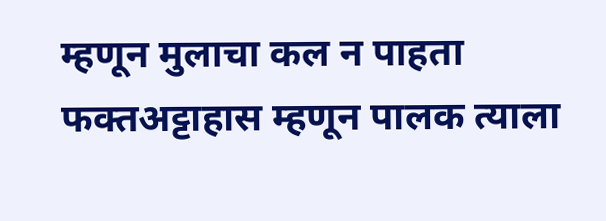म्हणून मुलाचा कल न पाहता फक्तअट्टाहास म्हणून पालक त्याला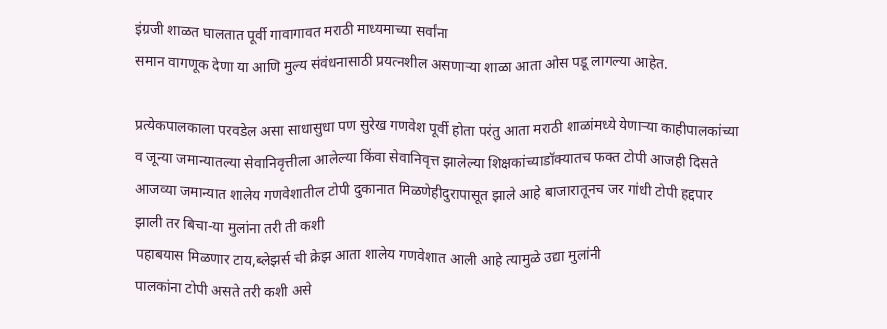इंग्रजी शाळत घालतात पूर्वी गावागावत मराठी माध्यमाच्या सर्वांना
समान वागणूक देणा या आणि मुल्य संवंधनासाठी प्रयत्नशील असणाऱ्या शाळा आता ओस पडू लागल्या आहेत.

प्रत्येकपालकाला परवडेल असा साधासुधा पण सुरेख गणवेश पूर्वी होता परंतु आता मराठी शाळांमध्ये येणाऱ्या काहीपालकांच्या व जून्या जमान्यातल्या सेवानिवृत्तीला आलेल्या किंवा सेवानिवृत्त झालेल्या शिक्षकांच्याडॉक्यातच फक्त टोपी आजही दिसते
आजव्या जमान्यात शालेय गणवेशातील टोपी दुकानात मिळणेहीदुरापासूत झाले आहे बाजारातूनच जर गांधी टोपी हद्दपार झाली तर बिचा-या मुलांना तरी ती कशी
पहाबयास मिळणार टाय,ब्लेझर्स ची क्रेझ आता शालेय गणवेशात आली आहे त्यामुळे उद्या मुलांनी
पालकांना टोपी असते तरी कशी असे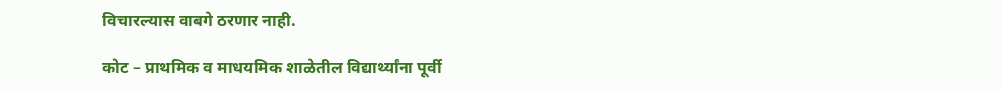विचारल्यास वाबगे ठरणार नाही.

कोट – प्राथमिक व माधयमिक शाळेतील विद्यार्थ्यांना पूर्वी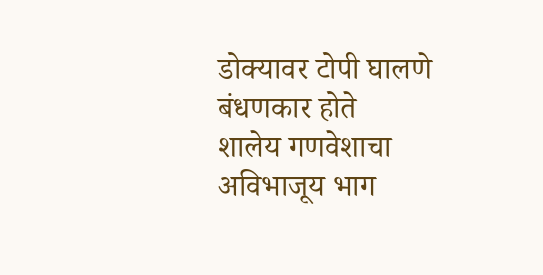डोक्यावर टोपी घालणे बंधणकार होते
शालेय गणवेशाचा अविभाजूय भाग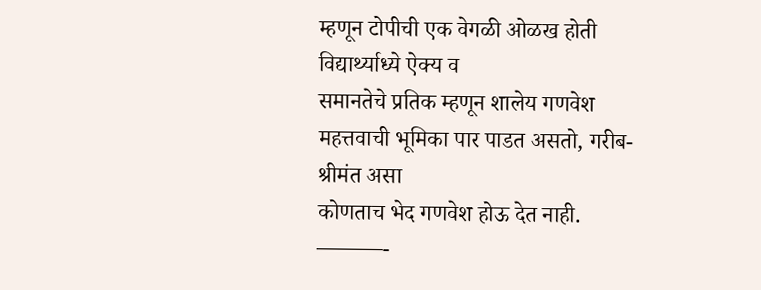म्हणून टोपीची एक वेगळी ओळख होती विद्यार्थ्याध्ये ऐक्य व
समानतेचे प्रतिक म्हणून शालेय गणवेश महत्तवाची भूमिका पार पाडत असतो, गरीब-श्रीमंत असा
कोणताच भेद गणवेश होऊ देत नाही.
———-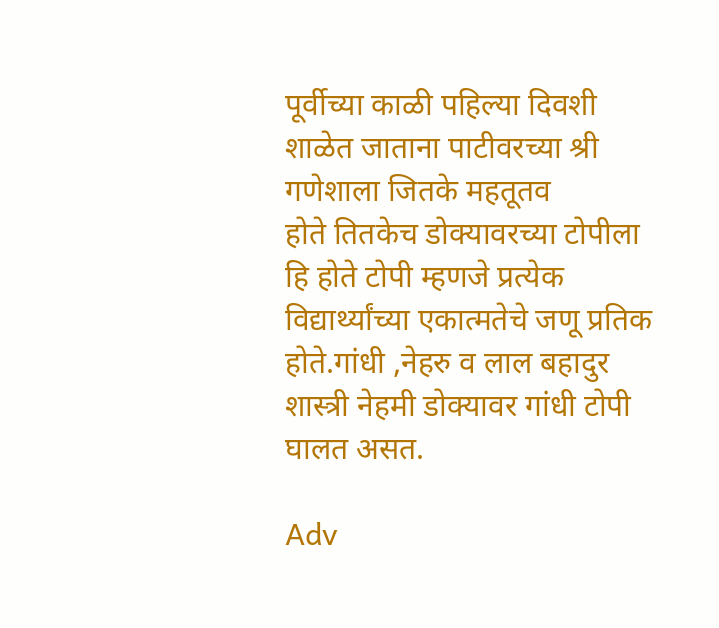पूर्वीच्या काळी पहिल्या दिवशी शाळेत जाताना पाटीवरच्या श्री गणेशाला जितके महतूतव
होते तितकेच डोक्यावरच्या टोपीला हि होते टोपी म्हणजे प्रत्येक विद्यार्थ्यांच्या एकात्मतेचे जणू प्रतिक
होते.गांधी ,नेहरु व लाल बहादुर शास्त्री नेहमी डोक्यावर गांधी टोपी घालत असत.

Adv